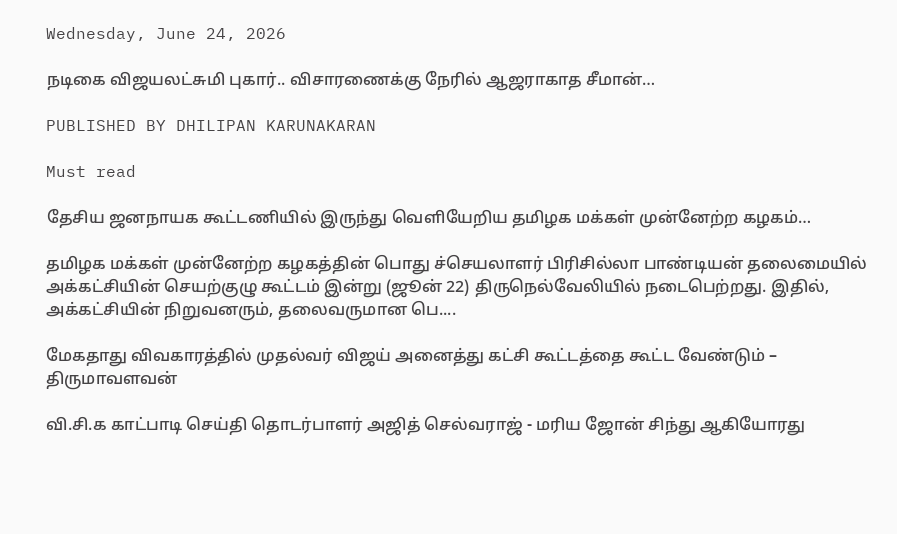Wednesday, June 24, 2026

நடிகை விஜயலட்சுமி புகார்.. விசாரணைக்கு நேரில் ஆஜராகாத சீமான்…

PUBLISHED BY DHILIPAN KARUNAKARAN

Must read

தேசிய ஜனநாயக கூட்டணியில் இருந்து வெளியேறிய தமிழக மக்கள் முன்னேற்ற கழகம்…

தமிழக மக்கள் முன்னேற்ற கழகத்தின் பொது ச்செயலாளர் பிரிசில்லா பாண்டியன் தலைமையில் அக்கட்சியின் செயற்குழு கூட்டம் இன்று (ஜூன் 22) திருநெல்வேலியில் நடைபெற்றது. இதில், அக்கட்சியின் நிறுவனரும், தலைவருமான பெ....

மேகதாது விவகாரத்தில் முதல்வர் விஜய் அனைத்து கட்சி கூட்டத்தை கூட்ட வேண்டும் – திருமாவளவன்

வி.சி.க காட்பாடி செய்தி தொடர்பாளர் அஜித் செல்வராஜ் - மரிய ஜோன் சிந்து ஆகியோரது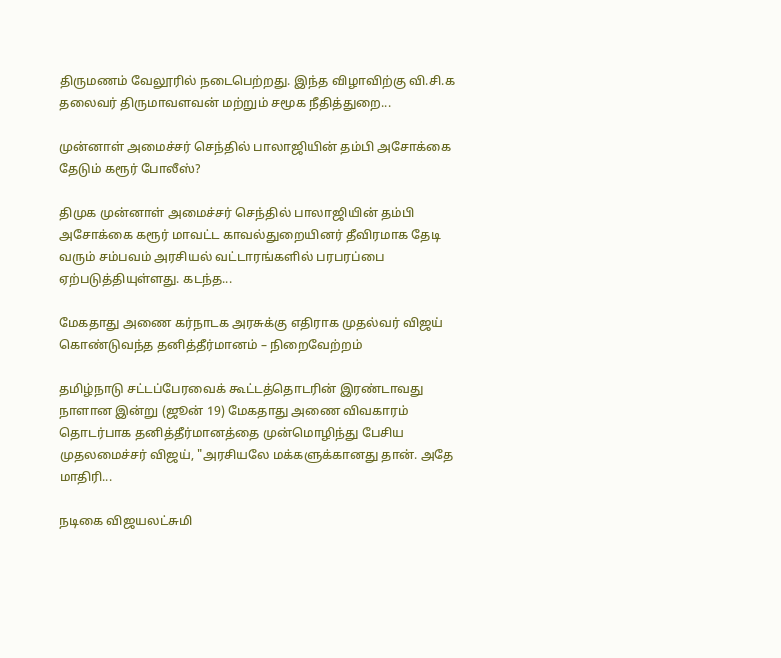திருமணம் வேலூரில் நடைபெற்றது. இந்த விழாவிற்கு வி.சி.க தலைவர் திருமாவளவன் மற்றும் சமூக நீதித்துறை...

முன்னாள் அமைச்சர் செந்தில் பாலாஜியின் தம்பி அசோக்கை தேடும் கரூர் போலீஸ்?

திமுக முன்னாள் அமைச்சர் செந்தில் பாலாஜியின் தம்பி அசோக்கை கரூர் மாவட்ட காவல்துறையினர் தீவிரமாக தேடி வரும் சம்பவம் அரசியல் வட்டாரங்களில் பரபரப்பை ஏற்படுத்தியுள்ளது. கடந்த...

மேகதாது அணை கர்நாடக அரசுக்கு எதிராக முதல்வர் விஜய் கொண்டுவந்த தனித்தீர்மானம் – நிறைவேற்றம்

தமிழ்நாடு சட்டப்பேரவைக் கூட்டத்தொடரின் இரண்டாவது நாளான இன்று (ஜூன் 19) மேகதாது அணை விவகாரம் தொடர்பாக தனித்தீர்மானத்தை முன்மொழிந்து பேசிய முதலமைச்சர் விஜய், "அரசியலே மக்களுக்கானது தான். அதே மாதிரி...

நடிகை விஜயலட்சுமி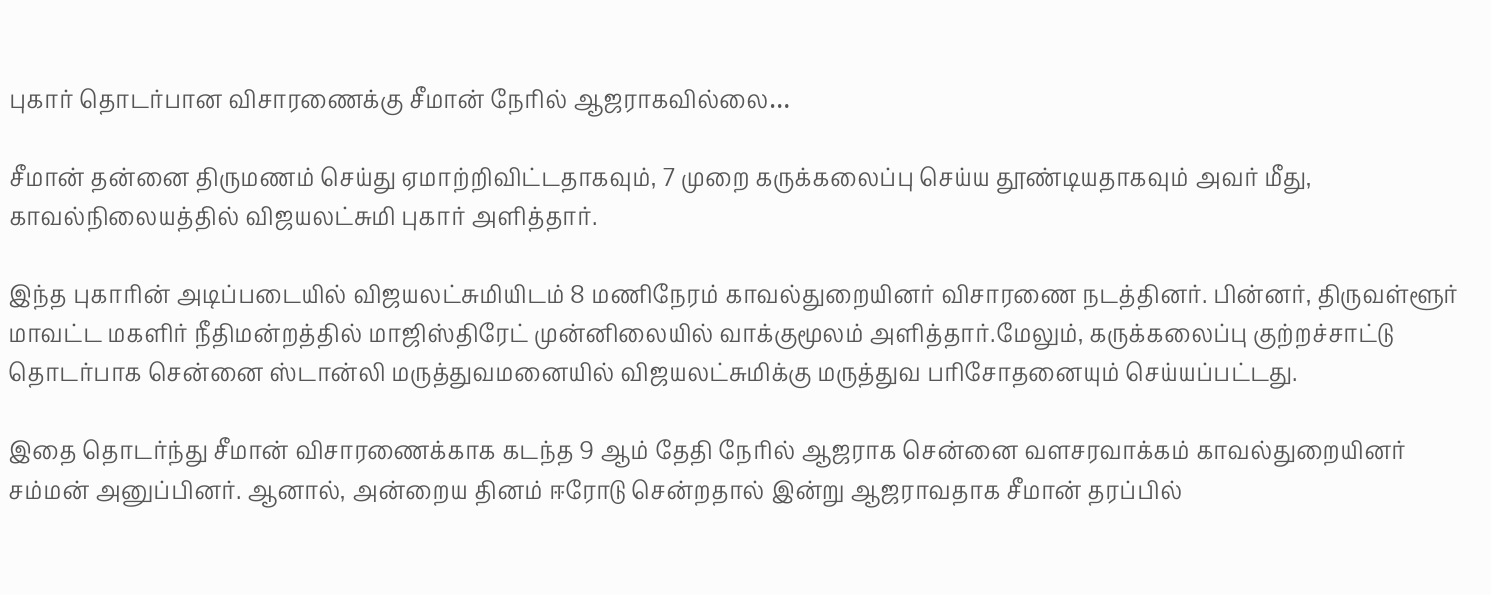புகார் தொடர்பான விசாரணைக்கு சீமான் நேரில் ஆஜராகவில்லை…

சீமான் தன்னை திருமணம் செய்து ஏமாற்றிவிட்டதாகவும், 7 முறை கருக்கலைப்பு செய்ய தூண்டியதாகவும் அவர் மீது, காவல்நிலையத்தில் விஜயலட்சுமி புகார் அளித்தார்.

இந்த புகாரின் அடிப்படையில் விஜயலட்சுமியிடம் 8 மணிநேரம் காவல்துறையினர் விசாரணை நடத்தினர். பின்னர், திருவள்ளூர் மாவட்ட மகளிர் நீதிமன்றத்தில் மாஜிஸ்திரேட் முன்னிலையில் வாக்குமூலம் அளித்தார்.மேலும், கருக்கலைப்பு குற்றச்சாட்டு தொடர்பாக சென்னை ஸ்டான்லி மருத்துவமனையில் விஜயலட்சுமிக்கு மருத்துவ பரிசோதனையும் செய்யப்பட்டது.

இதை தொடர்ந்து சீமான் விசாரணைக்காக கடந்த 9 ஆம் தேதி நேரில் ஆஜராக சென்னை வளசரவாக்கம் காவல்துறையினர் சம்மன் அனுப்பினர். ஆனால், அன்றைய தினம் ஈரோடு சென்றதால் இன்று ஆஜராவதாக சீமான் தரப்பில்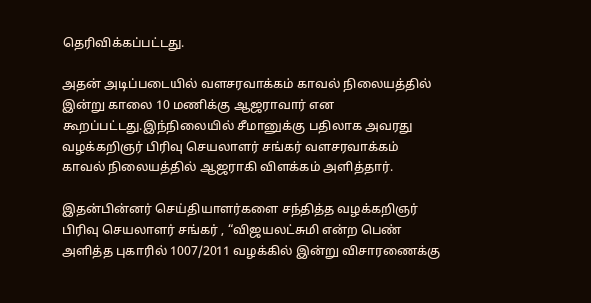தெரிவிக்கப்பட்டது.

அதன் அடிப்படையில் வளசரவாக்கம் காவல் நிலையத்தில் இன்று காலை 10 மணிக்கு ஆஜராவார் என கூறப்பட்டது.இந்நிலையில் சீமானுக்கு பதிலாக அவரது வழக்கறிஞர் பிரிவு செயலாளர் சங்கர் வளசரவாக்கம் காவல் நிலையத்தில் ஆஜராகி விளக்கம் அளித்தார்.

இதன்பின்னர் செய்தியாளர்களை சந்தித்த வழக்கறிஞர் பிரிவு செயலாளர் சங்கர் , “விஜயலட்சுமி என்ற பெண் அளித்த புகாரில் 1007/2011 வழக்கில் இன்று விசாரணைக்கு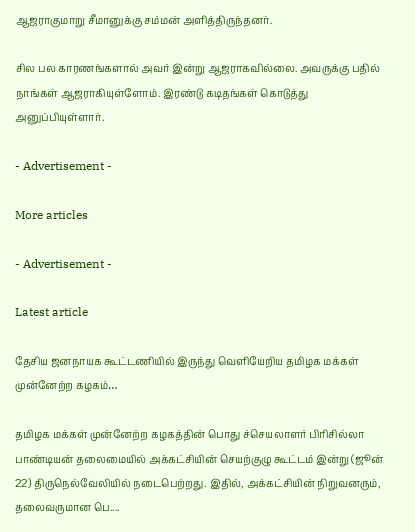ஆஜராகுமாறு சீமானுக்கு சம்மன் அளித்திருந்தனர்.

சில பல காரணங்களால் அவர் இன்று ஆஜராகவில்லை. அவருக்கு பதில் நாங்கள் ஆஜராகியுள்ளோம். இரண்டு கடிதங்கள் கொடுத்து அனுப்பியுள்ளார்.

- Advertisement -

More articles

- Advertisement -

Latest article

தேசிய ஜனநாயக கூட்டணியில் இருந்து வெளியேறிய தமிழக மக்கள் முன்னேற்ற கழகம்…

தமிழக மக்கள் முன்னேற்ற கழகத்தின் பொது ச்செயலாளர் பிரிசில்லா பாண்டியன் தலைமையில் அக்கட்சியின் செயற்குழு கூட்டம் இன்று (ஜூன் 22) திருநெல்வேலியில் நடைபெற்றது. இதில், அக்கட்சியின் நிறுவனரும், தலைவருமான பெ....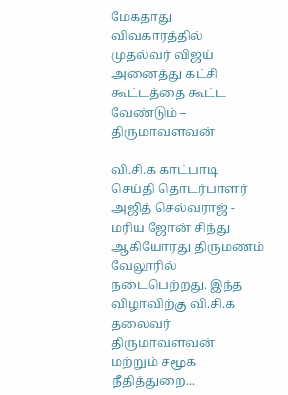மேகதாது விவகாரத்தில் முதல்வர் விஜய் அனைத்து கட்சி கூட்டத்தை கூட்ட வேண்டும் – திருமாவளவன்

வி.சி.க காட்பாடி செய்தி தொடர்பாளர் அஜித் செல்வராஜ் - மரிய ஜோன் சிந்து ஆகியோரது திருமணம் வேலூரில் நடைபெற்றது. இந்த விழாவிற்கு வி.சி.க தலைவர் திருமாவளவன் மற்றும் சமூக நீதித்துறை...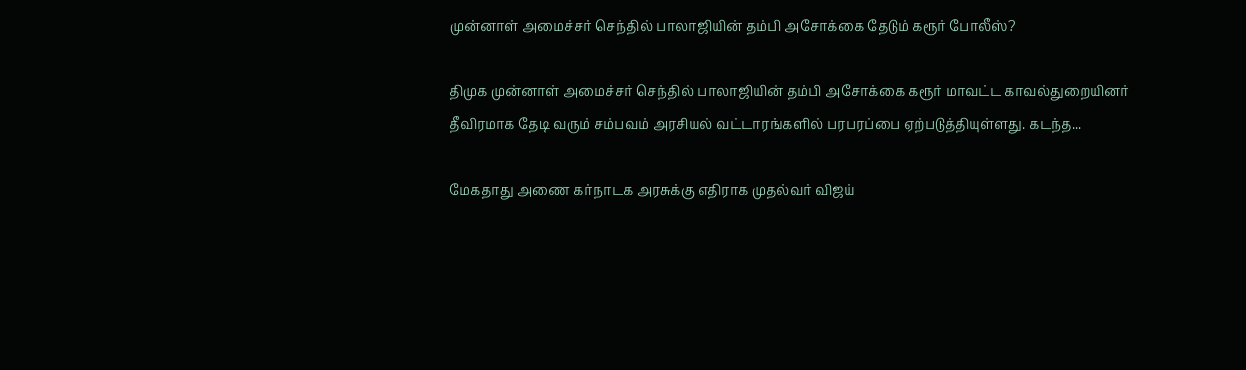முன்னாள் அமைச்சர் செந்தில் பாலாஜியின் தம்பி அசோக்கை தேடும் கரூர் போலீஸ்?

திமுக முன்னாள் அமைச்சர் செந்தில் பாலாஜியின் தம்பி அசோக்கை கரூர் மாவட்ட காவல்துறையினர் தீவிரமாக தேடி வரும் சம்பவம் அரசியல் வட்டாரங்களில் பரபரப்பை ஏற்படுத்தியுள்ளது. கடந்த...

மேகதாது அணை கர்நாடக அரசுக்கு எதிராக முதல்வர் விஜய்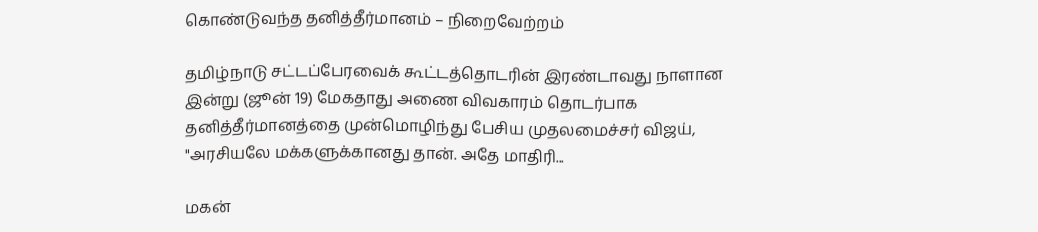கொண்டுவந்த தனித்தீர்மானம் – நிறைவேற்றம்

தமிழ்நாடு சட்டப்பேரவைக் கூட்டத்தொடரின் இரண்டாவது நாளான இன்று (ஜூன் 19) மேகதாது அணை விவகாரம் தொடர்பாக தனித்தீர்மானத்தை முன்மொழிந்து பேசிய முதலமைச்சர் விஜய், "அரசியலே மக்களுக்கானது தான். அதே மாதிரி...

மகன்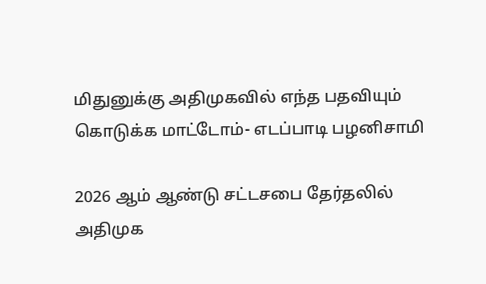மிதுனுக்கு அதிமுகவில் எந்த பதவியும் கொடுக்க மாட்டோம்- எடப்பாடி பழனிசாமி

2026 ஆம் ஆண்டு சட்டசபை தேர்தலில் அதிமுக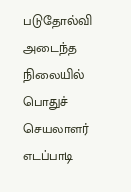படுதோல்வி அடைந்த நிலையில் பொதுச் செயலாளர் எடப்பாடி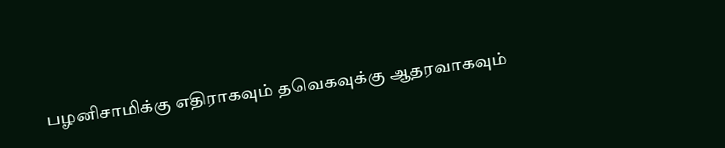பழனிசாமிக்கு எதிராகவும் தவெகவுக்கு ஆதரவாகவும்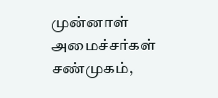முன்னாள் அமைச்சர்கள் சண்முகம்,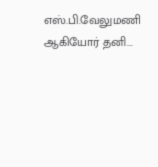எஸ்.பி.வேலுமணி ஆகியோர் தனி...